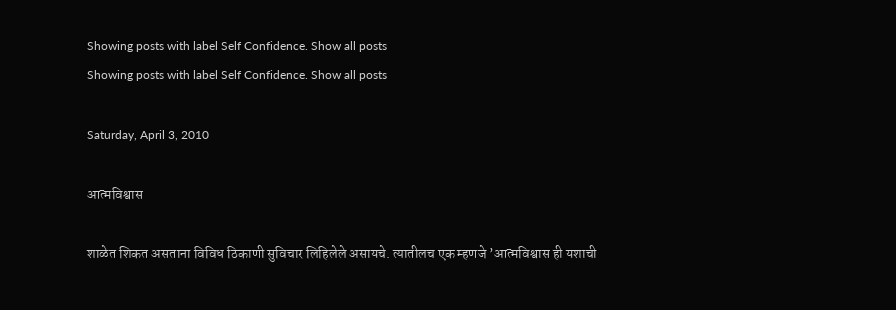Showing posts with label Self Confidence. Show all posts
Showing posts with label Self Confidence. Show all posts

Saturday, April 3, 2010

आत्मविश्वास

शाळेत शिकत असताना विविध ठिकाणी सुविचार लिहिलेले असायचे. त्यातीलच एक म्हणजे ’आत्मविश्वास ही यशाची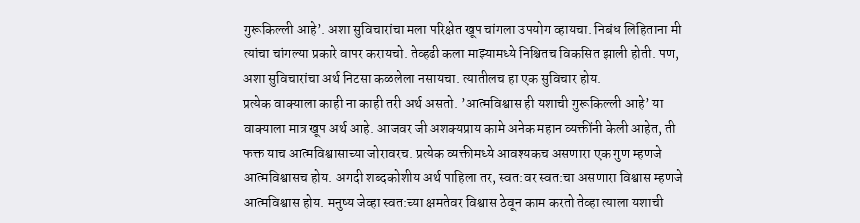गुरूकिल्ली आहे’. अशा सुविचारांचा मला परिक्षेत खूप चांगला उपयोग व्हायचा. निबंध लिहिताना मी त्यांचा चांगल्या प्रकारे वापर करायचो. तेव्हढी कला माझ्यामध्ये निश्चितच विकसित झाली होती. पण, अशा सुविचारांचा अर्थ निटसा कळलेला नसायचा. त्यातीलच हा एक सुविचार होय.
प्रत्येक वाक्याला काही ना काही तरी अर्थ असतो. ’आत्मविश्वास ही यशाची गुरूकिल्ली आहे’ या वाक्याला मात्र खूप अर्थ आहे. आजवर जी अशक्यप्राय कामे अनेक महान व्यक्तींनी केली आहेत, ती फक्त याच आत्मविश्वासाच्या जोरावरच. प्रत्येक व्यक्तीमध्ये आवश्यकच असणारा एक गुण म्हणजे आत्मविश्वासच होय. अगदी शब्दकोशीय अर्थ पाहिला तर, स्वत:वर स्वत:चा असणारा विश्वास म्हणजे आत्मविश्वास होय. मनुष्य जेव्हा स्वत:च्या क्षमतेवर विश्वास ठेवून काम करतो तेव्हा त्याला यशाची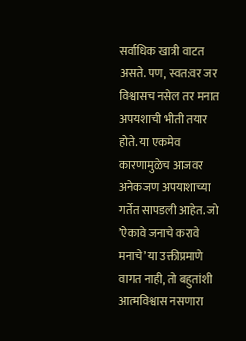सर्वाधिक खात्री वाटत असते. पण, स्वत:वर जर विश्वासच नसेल तर मनात अपयशाची भीती तयार होते. या एकमेव कारणामुळेच आजवर अनेकजण अपयाशाच्या गर्तेत सापडली आहेत. जो ’ऐकावे जनाचे करावे मनाचे’ या उक्तीप्रमाणे वागत नाही, तो बहुतांशी आत्मविश्वास नसणारा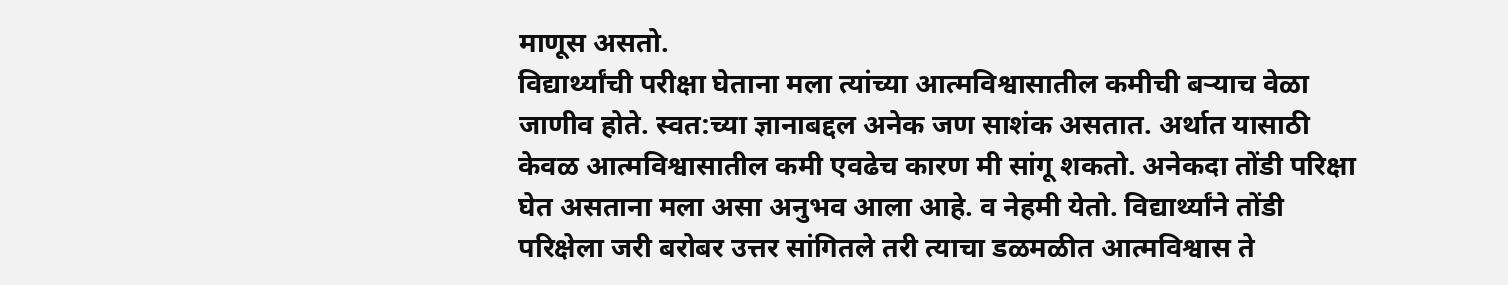माणूस असतो.
विद्यार्थ्यांची परीक्षा घेताना मला त्यांच्या आत्मविश्वासातील कमीची बऱ्याच वेळा जाणीव होते. स्वत:च्या ज्ञानाबद्दल अनेक जण साशंक असतात. अर्थात यासाठी केवळ आत्मविश्वासातील कमी एवढेच कारण मी सांगू शकतो. अनेकदा तोंडी परिक्षा घेत असताना मला असा अनुभव आला आहे. व नेहमी येतो. विद्यार्थ्यांने तोंडी परिक्षेला जरी बरोबर उत्तर सांगितले तरी त्याचा डळमळीत आत्मविश्वास ते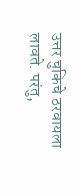उत्तर चुकिचे ठरवायला लावते. परंतु,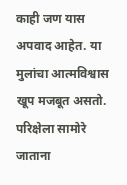काही जण यास अपवाद आहेत. या मुलांचा आत्मविश्वास खूप मजबूत असतो. परिक्षेला सामोरे जाताना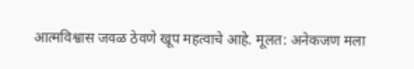आत्मविश्वास जवळ ठेवणे खूप महत्वाचे आहे. मूलत: अनेकजण मला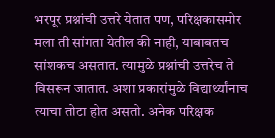भरपूर प्रश्नांची उत्तरे येतात पण, परिक्षकासमोर मला ती सांगता येतील की नाही, याबाबतच सांशकच असतात. त्यामुळे प्रश्नांची उत्तरेच ते विसरून जातात. अशा प्रकारांमुळे विद्यार्थ्यांनाच त्याचा तोटा होत असतो. अनेक परिक्षक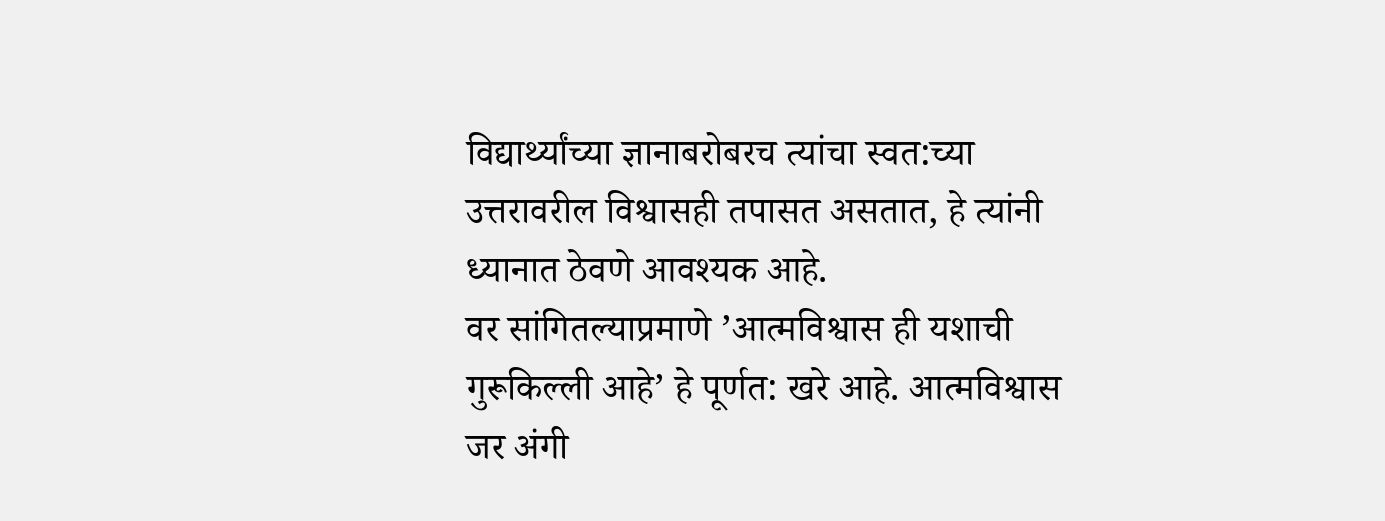विद्यार्थ्यांच्या ज्ञानाबरोबरच त्यांचा स्वत:च्या उत्तरावरील विश्वासही तपासत असतात, हे त्यांनी ध्यानात ठेवणे आवश्यक आहे.
वर सांगितल्याप्रमाणे ’आत्मविश्वास ही यशाची गुरूकिल्ली आहे’ हे पूर्णत: खरे आहे. आत्मविश्वास जर अंगी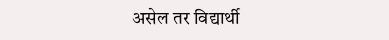असेल तर विद्यार्थी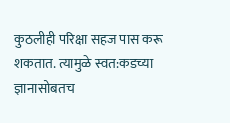कुठलीही परिक्षा सहज पास करू शकतात. त्यामुळे स्वत:कडच्या ज्ञानासोबतच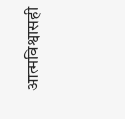आत्मविश्वासही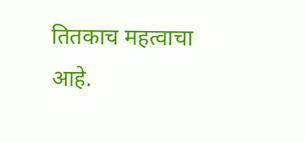तितकाच महत्वाचा आहे.